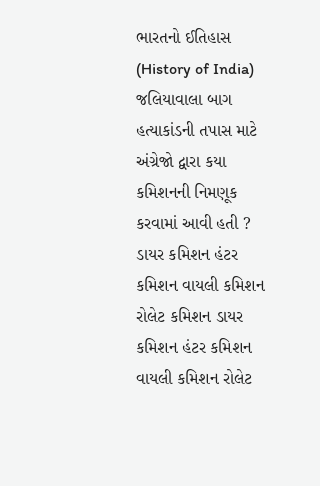ભારતનો ઈતિહાસ (History of India) જલિયાવાલા બાગ હત્યાકાંડની તપાસ માટે અંગ્રેજો દ્વારા કયા કમિશનની નિમણૂક કરવામાં આવી હતી ? ડાયર કમિશન હંટર કમિશન વાયલી કમિશન રોલેટ કમિશન ડાયર કમિશન હંટર કમિશન વાયલી કમિશન રોલેટ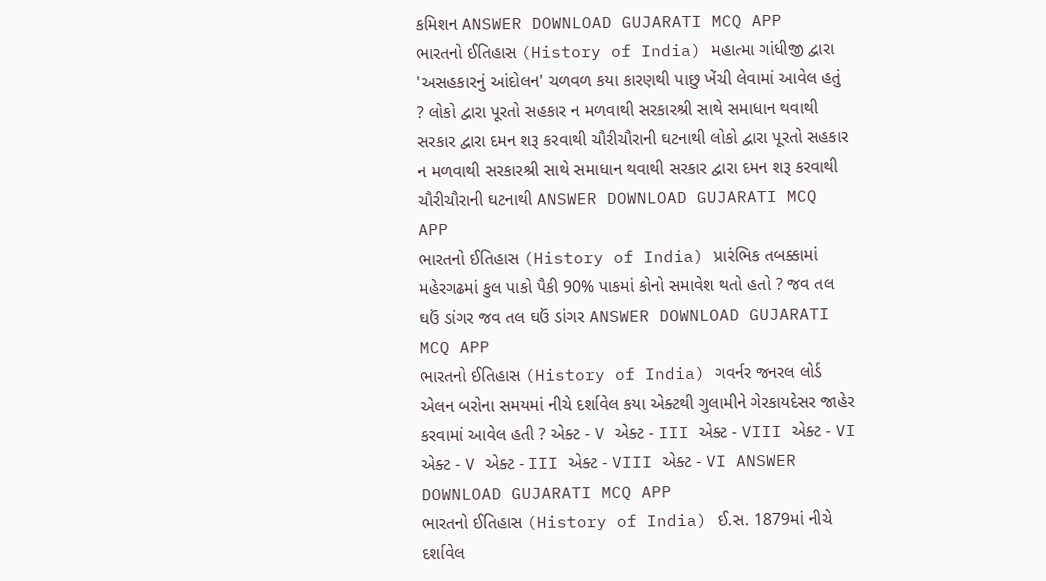કમિશન ANSWER DOWNLOAD GUJARATI MCQ APP
ભારતનો ઈતિહાસ (History of India) મહાત્મા ગાંધીજી દ્વારા 'અસહકારનું આંદોલન' ચળવળ કયા કારણથી પાછુ ખેંચી લેવામાં આવેલ હતું ? લોકો દ્વારા પૂરતો સહકાર ન મળવાથી સરકારશ્રી સાથે સમાધાન થવાથી સરકાર દ્વારા દમન શરૂ કરવાથી ચૌરીચૌરાની ઘટનાથી લોકો દ્વારા પૂરતો સહકાર ન મળવાથી સરકારશ્રી સાથે સમાધાન થવાથી સરકાર દ્વારા દમન શરૂ કરવાથી ચૌરીચૌરાની ઘટનાથી ANSWER DOWNLOAD GUJARATI MCQ APP
ભારતનો ઈતિહાસ (History of India) પ્રારંભિક તબક્કામાં મહેરગઢમાં કુલ પાકો પૈકી 90% પાકમાં કોનો સમાવેશ થતો હતો ? જવ તલ ઘઉં ડાંગર જવ તલ ઘઉં ડાંગર ANSWER DOWNLOAD GUJARATI MCQ APP
ભારતનો ઈતિહાસ (History of India) ગવર્નર જનરલ લોર્ડ એલન બરોના સમયમાં નીચે દર્શાવેલ કયા એક્ટથી ગુલામીને ગેરકાયદેસર જાહેર કરવામાં આવેલ હતી ? એક્ટ - V એક્ટ - III એક્ટ - VIII એક્ટ - VI એક્ટ - V એક્ટ - III એક્ટ - VIII એક્ટ - VI ANSWER DOWNLOAD GUJARATI MCQ APP
ભારતનો ઈતિહાસ (History of India) ઈ.સ. 1879માં નીચે દર્શાવેલ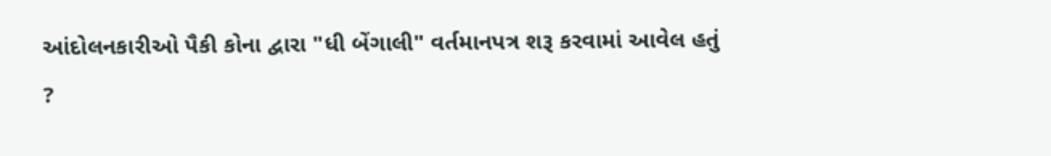આંદોલનકારીઓ પૈકી કોના દ્વારા "ધી બેંગાલી" વર્તમાનપત્ર શરૂ કરવામાં આવેલ હતું ?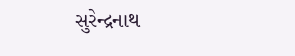સુરેન્દ્રનાથ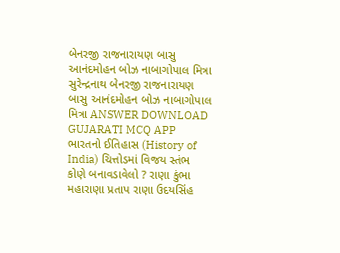બેનરજી રાજનારાયણ બાસુ આનંદમોહન બોઝ નાબાગોપાલ મિત્રા સુરેન્દ્રનાથ બેનરજી રાજનારાયણ બાસુ આનંદમોહન બોઝ નાબાગોપાલ મિત્રા ANSWER DOWNLOAD GUJARATI MCQ APP
ભારતનો ઈતિહાસ (History of India) ચિત્તોડમાં વિજય સ્તંભ કોણે બનાવડાવેલો ? રાણા કુંભા મહારાણા પ્રતાપ રાણા ઉદયસિંહ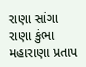રાણા સાંગા રાણા કુંભા મહારાણા પ્રતાપ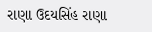રાણા ઉદયસિંહ રાણા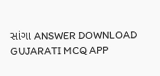સાંગા ANSWER DOWNLOAD GUJARATI MCQ APP